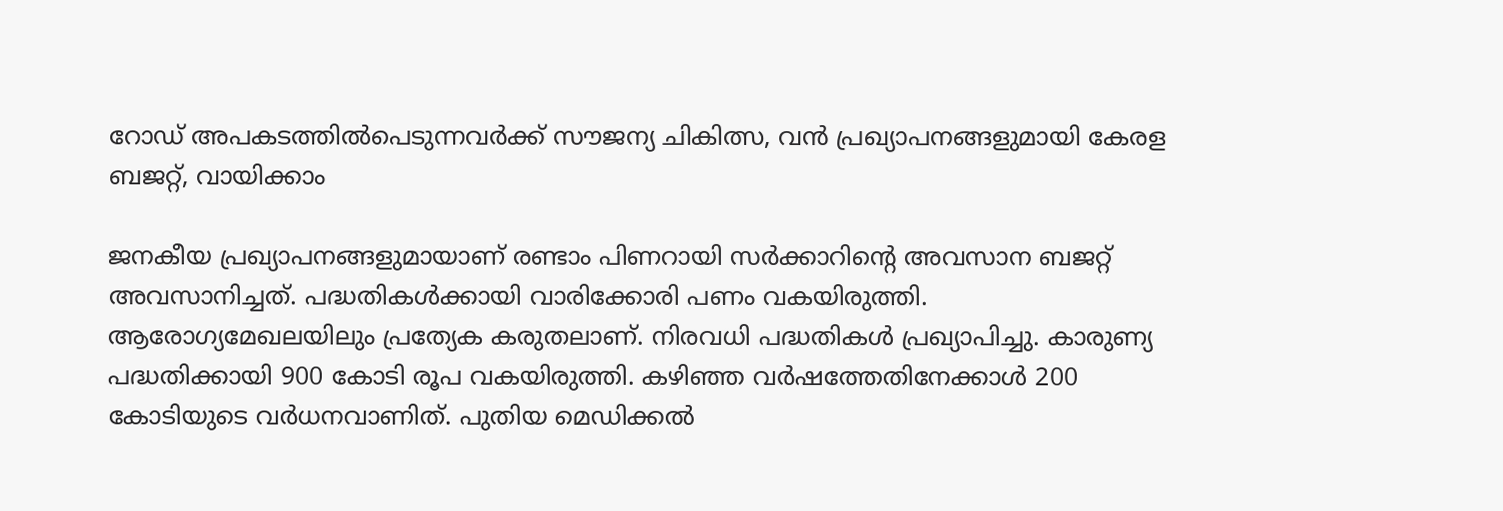റോഡ് അപകടത്തിൽപെടുന്നവർക്ക് സൗജന്യ ചികിത്സ, വൻ പ്രഖ്യാപനങ്ങളുമായി കേരള ബജറ്റ്, വായിക്കാം

ജനകീയ പ്രഖ്യാപനങ്ങളുമായാണ് രണ്ടാം പിണറായി സർക്കാറിന്‍റെ അവസാന ബജറ്റ് അവസാനിച്ചത്. പദ്ധതികൾക്കായി വാരിക്കോരി പണം വകയിരുത്തി. ആരോഗ്യമേഖലയിലും പ്രത്യേക കരുതലാണ്. നിരവധി പദ്ധതികൾ പ്രഖ്യാപിച്ചു. കാരുണ്യ പദ്ധതിക്കായി 900 കോടി രൂപ വകയിരുത്തി. കഴിഞ്ഞ വര്‍ഷത്തേതിനേക്കാള്‍ 200 കോടിയുടെ വര്‍ധനവാണിത്. പുതിയ മെഡിക്കല്‍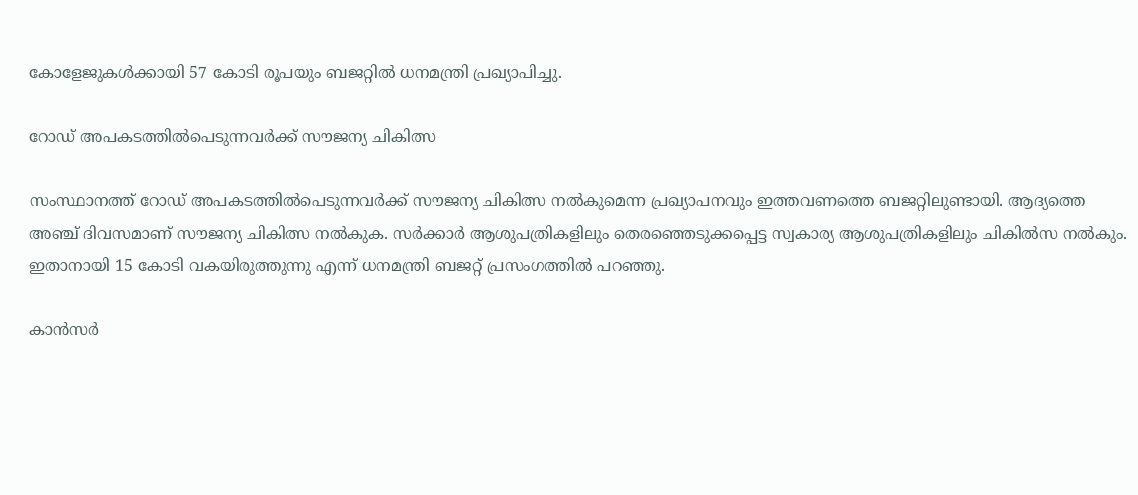കോളേജുകള്‍ക്കായി 57 കോടി രൂപയും ബജറ്റിൽ ധനമന്ത്രി പ്രഖ്യാപിച്ചു.

റോഡ് അപകടത്തിൽപെടുന്നവർക്ക് സൗജന്യ ചികിത്സ

സംസ്ഥാനത്ത് റോഡ് അപകടത്തിൽപെടുന്നവർക്ക് സൗജന്യ ചികിത്സ നൽകുമെന്ന പ്രഖ്യാപനവും ഇത്തവണത്തെ ബജറ്റിലുണ്ടായി. ആദ്യത്തെ അഞ്ച് ദിവസമാണ് സൗജന്യ ചികിത്സ നൽകുക. സർക്കാർ ആശുപത്രികളിലും തെരഞ്ഞെടുക്കപ്പെട്ട സ്വകാര്യ ആശുപത്രികളിലും ചികിൽസ നൽകും. ഇതാനായി 15 കോടി വകയിരുത്തുന്നു എന്ന് ധനമന്ത്രി ബജറ്റ് പ്രസംഗത്തിൽ പറഞ്ഞു.

കാൻസർ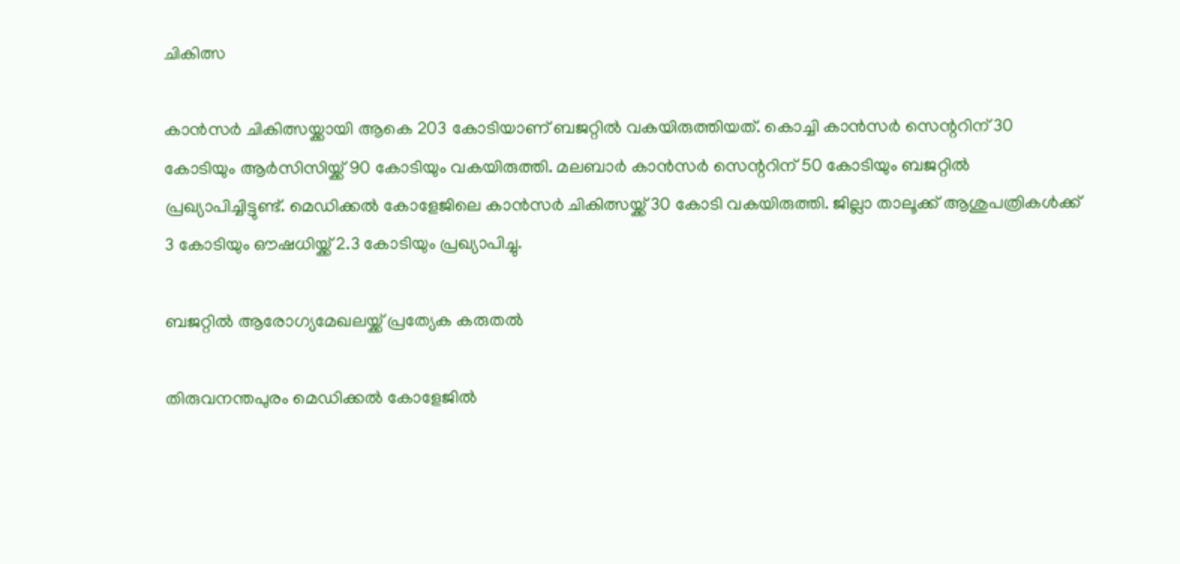ചികിത്സ

കാൻസർ ചികിത്സയ്ക്കായി ആകെ 203 കോടിയാണ് ബജറ്റിൽ വകയിരുത്തിയത്. കൊച്ചി കാൻസർ സെന്ററിന് 30 കോടിയും ആര്‍സിസിയ്ക്ക് 90 കോടിയും വകയിരുത്തി. മലബാര്‍ കാന്‍സര്‍ സെന്ററിന് 50 കോടിയും ബജറ്റിൽ പ്രഖ്യാപിച്ചിട്ടുണ്ട്. മെഡിക്കല്‍ കോളേജിലെ കാൻസർ ചികിത്സയ്ക്ക് 30 കോടി വകയിരുത്തി. ജില്ലാ താലൂക്ക് ആശുപത്രികള്‍ക്ക് 3 കോടിയും ഔഷധിയ്ക്ക് 2.3 കോടിയും പ്രഖ്യാപിച്ചു.

ബജറ്റിൽ ആരോഗ്യമേഖലയ്ക്ക് പ്രത്യേക കരുതൽ

തിരുവനന്തപുരം മെഡിക്കല്‍ കോളേജില്‍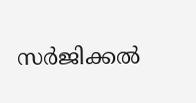സര്‍ജിക്കല്‍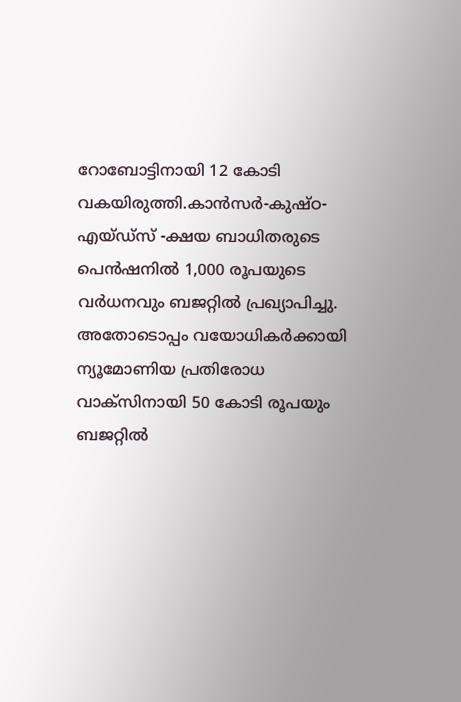റോബോട്ടിനായി 12 കോടി വകയിരുത്തി.കാന്‍സര്‍-കുഷ്ഠ-എയ്ഡ്‌സ് -ക്ഷയ ബാധിതരുടെ പെന്‍ഷനില്‍ 1,000 രൂപയുടെ വര്‍ധനവും ബജറ്റിൽ പ്രഖ്യാപിച്ചു. അതോടൊപ്പം വയോധികര്‍ക്കായി ന്യൂമോണിയ പ്രതിരോധ വാക്‌സിനായി 50 കോടി രൂപയും ബജറ്റിൽ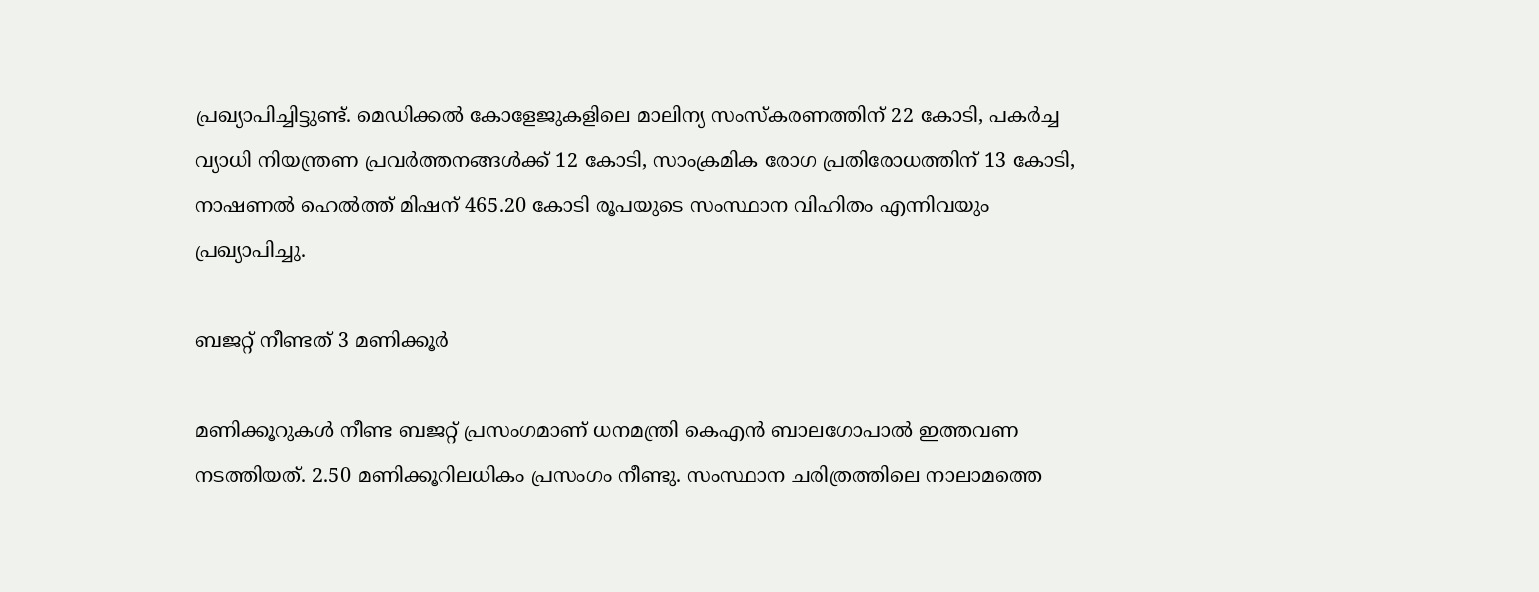പ്രഖ്യാപിച്ചിട്ടുണ്ട്. മെഡിക്കല്‍ കോളേജുകളിലെ മാലിന്യ സംസ്‌കരണത്തിന് 22 കോടി, പകര്‍ച്ച വ്യാധി നിയന്ത്രണ പ്രവര്‍ത്തനങ്ങള്‍ക്ക് 12 കോടി, സാംക്രമിക രോഗ പ്രതിരോധത്തിന് 13 കോടി, നാഷണല്‍ ഹെല്‍ത്ത് മിഷന് 465.20 കോടി രൂപയുടെ സംസ്ഥാന വിഹിതം എന്നിവയും പ്രഖ്യാപിച്ചു.

ബജറ്റ് നീണ്ടത് 3 മണിക്കൂർ

മണിക്കൂറുകൾ നീണ്ട ബജറ്റ് പ്രസംഗമാണ് ധനമന്ത്രി കെഎൻ ബാലഗോപാൽ ഇത്തവണ നടത്തിയത്. 2.50 മണിക്കൂറിലധികം പ്രസംഗം നീണ്ടു. സംസ്ഥാന ചരിത്രത്തിലെ നാലാമത്തെ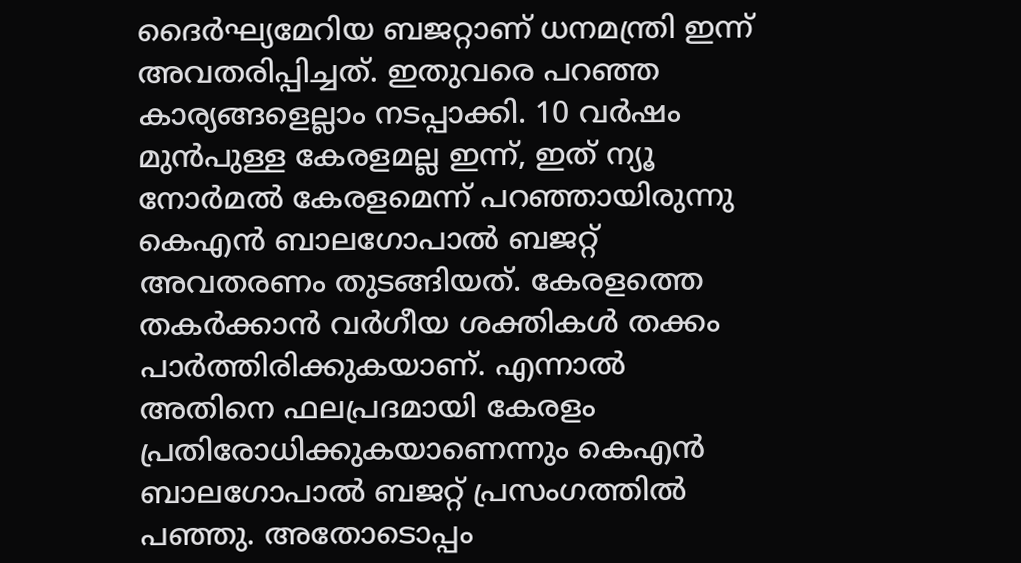ദൈര്‍ഘ്യമേറിയ ബജറ്റാണ് ധനമന്ത്രി ഇന്ന് അവതരിപ്പിച്ചത്. ഇതുവരെ പറഞ്ഞ കാര്യങ്ങളെല്ലാം നടപ്പാക്കി. 10 വർഷം മുൻപുള്ള കേരളമല്ല ഇന്ന്, ഇത് ന്യൂ നോർമൽ കേരളമെന്ന് പറഞ്ഞായിരുന്നു കെഎൻ ബാലഗോപാൽ ബജറ്റ് അവതരണം തുടങ്ങിയത്. കേരളത്തെ തകര്‍ക്കാൻ വര്‍ഗീയ ശക്തികള്‍ തക്കം പാര്‍ത്തിരിക്കുകയാണ്. എന്നാൽ അതിനെ ഫലപ്രദമായി കേരളം പ്രതിരോധിക്കുകയാണെന്നും കെഎൻ ബാലഗോപാൽ ബജറ്റ് പ്രസംഗത്തിൽ പഞ്ഞു. അതോടൊപ്പം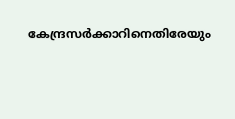കേന്ദ്രസർക്കാറിനെതിരേയും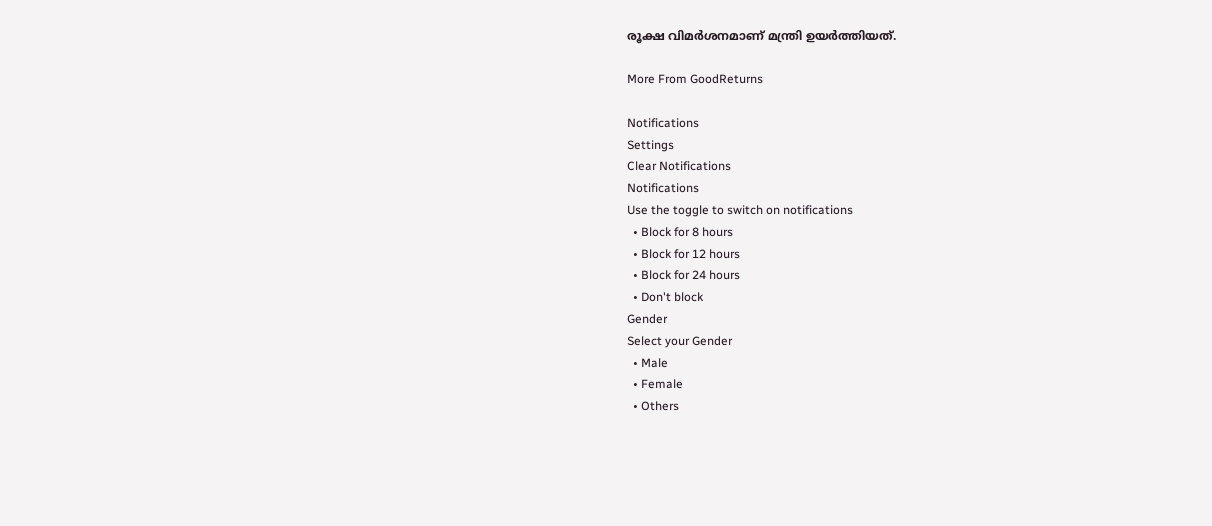രൂക്ഷ വിമർശനമാണ് മന്ത്രി ഉയർത്തിയത്.

More From GoodReturns

Notifications
Settings
Clear Notifications
Notifications
Use the toggle to switch on notifications
  • Block for 8 hours
  • Block for 12 hours
  • Block for 24 hours
  • Don't block
Gender
Select your Gender
  • Male
  • Female
  • Others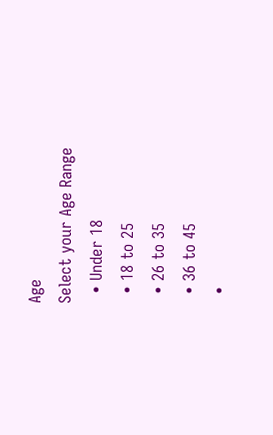Age
Select your Age Range
  • Under 18
  • 18 to 25
  • 26 to 35
  • 36 to 45
  •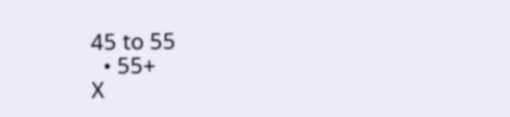45 to 55
  • 55+
X